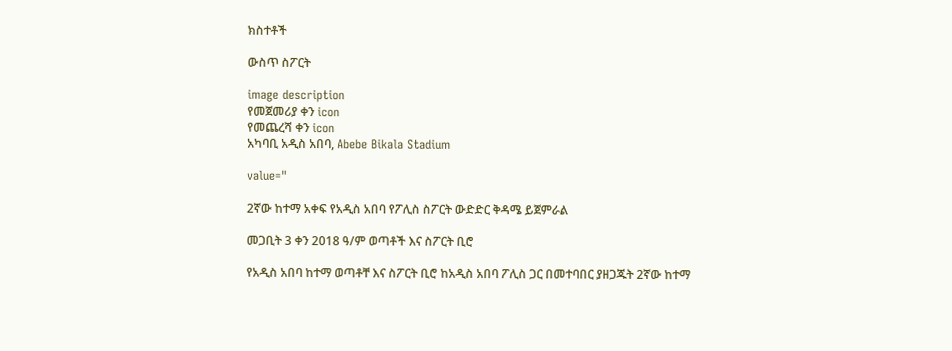ክስተቶች

ውስጥ ስፖርት

image description
የመጀመሪያ ቀን icon
የመጨረሻ ቀን icon
አካባቢ አዲስ አበባ, Abebe Bikala Stadium

value="

2ኛው ከተማ አቀፍ የአዲስ አበባ የፖሊስ ስፖርት ውድድር ቅዳሜ ይጀምራል

መጋቢት 3 ቀን 2018 ዓ/ም ወጣቶች እና ስፖርት ቢሮ

የአዲስ አበባ ከተማ ወጣቶቸ እና ስፖርት ቢሮ ከአዲስ አበባ ፖሊስ ጋር በመተባበር ያዘጋጁት 2ኛው ከተማ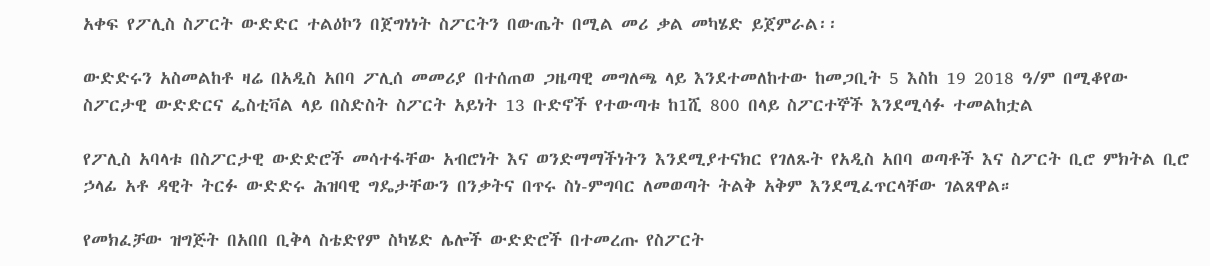አቀፍ የፖሊስ ስፖርት ውድድር ተልዕኮን በጀግነነት ስፖርትን በውጤት በሚል መሪ ቃል መካሄድ ይጀምራል፡፡

ውድድሩን አስመልከቶ ዛሬ በአዲስ አበባ ፖሊሰ መመሪያ በተሰጠወ ጋዜጣዊ መግለጫ ላይ እንደተመለከተው ከመጋቢት 5 እስከ 19 2018 ዓ/ም በሚቆየው ስፖርታዊ ውድድርና ፌስቲቫል ላይ በስድስት ስፖርት አይነት 13 ቡድኖች የተውጣቱ ከ1ሺ 800 በላይ ስፖርተኞች እንደሚሳፉ ተመልከቷል

የፖሊስ አባላቱ በስፖርታዊ ውድድሮች መሳተፋቸው አብሮነት እና ወንድማማችነትን እንደሚያተናክር የገለጹት የአዲስ አበባ ወጣቶች እና ስፖርት ቢሮ ምክትል ቢሮ ኃላፊ አቶ ዳዊት ትርፉ ውድድሩ ሕዝባዊ ግዴታቸውን በንቃትና በጥሩ ስነ-ምግባር ለመወጣት ትልቅ አቅም እንደሚፈጥርላቸው ገልጸዋል።

የመክፈቻው ዝግጅት በአበበ ቢቅላ ስቴድየም ስካሄድ ሌሎች ውድድሮች በተመረጡ የስፖርት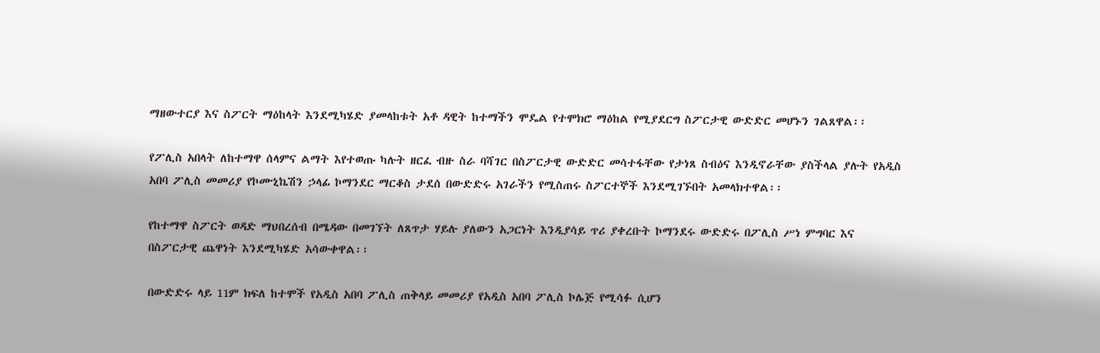ማዘውተርያ እና ስፖርት ማዕከላት እንደሚካሄድ ያመላከቱት አቶ ዳዊት ከተማችን ሞዴል የተሞክሮ ማዕከል የሚያደርግ ስፖርታዊ ውድድር መሆኑን ገልጸዋል፡፡

የፖሊስ አበላት ለከተማዋ ሰላምና ልማት እየተወጡ ካሉት ዘርፈ ብዙ ስራ ባሻገር በስፖርታዊ ውድድር መሳተፋቸው የታነጸ ስብዕና እንዲኖራቸው ያስችላል ያሉት የአዲስ አበባ ፖሊስ መመሪያ የኮሙኒኬሽን ኃላፊ ኮማንደር ማርቆስ ታደሰ በውድድሩ አገራችን የሚስጠሩ ስፖርተኞች እንደሚገኙበት አመላክተዋል፡፡

የከተማዋ ስፖርት ወዳድ ማህበረሰብ በሜዳው በመገኘት ለጸጥታ ሃይሉ ያለውን አጋርነት እንዲያሳይ ጥሪ ያቀረቡት ኮማንደሩ ውድድሩ በፖሊስ ሥነ ምግባር እና በስፖርታዊ ጨዋነት እንደሚካሄድ አሳውቀዋል፡፡

በውድድሩ ላይ 11ም ክፍለ ከተሞች የአዲስ አበባ ፖሊስ ጠቅላይ መመሪያ የአዲስ አበባ ፖሊስ ኮሌጅ የሚሳፉ ሲሆን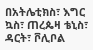በአትሌቲክስ፣ እግር ኳስ፣ ጠረጴዛ ቴኒስ፣ ዳርት፣ ቮሊቦል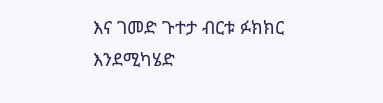እና ገመድ ጉተታ ብርቱ ፉክክር እንደሚካሄድ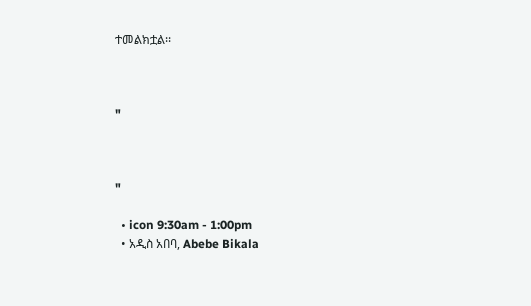ተመልክቷል፡፡



"



"

  • icon 9:30am - 1:00pm
  • አዲስ አበባ, Abebe Bikala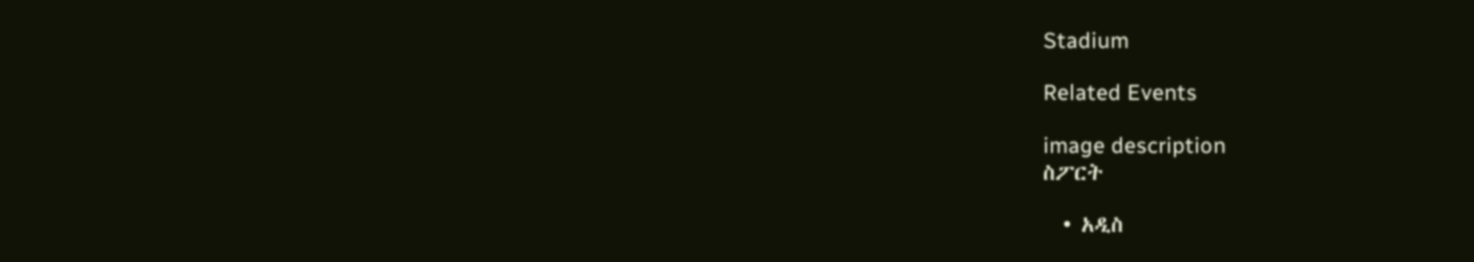Stadium

Related Events

image description
ስፖርት

  • አዲስ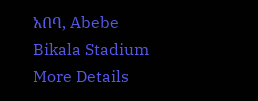አበባ, Abebe Bikala Stadium
More Details